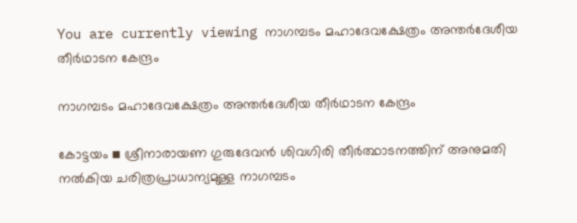You are currently viewing നാഗമ്പടം മഹാദേവക്ഷേത്രം അന്തർദേശീയ തീർഥാടന കേന്ദ്രം

നാഗമ്പടം മഹാദേവക്ഷേത്രം അന്തർദേശീയ തീർഥാടന കേന്ദ്രം

കോട്ടയം ▪ ശ്രീനാരായണ ഗുരുദേവൻ ശിവഗിരി തീർത്ഥാടനത്തിന് അനുമതി നൽകിയ ചരിത്രപ്രാധാന്യമുള്ള നാഗമ്പടം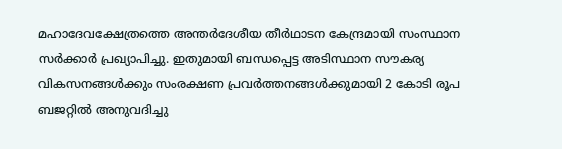മഹാദേവക്ഷേത്രത്തെ അന്തർദേശീയ തീർഥാടന കേന്ദ്രമായി സംസ്ഥാന സർക്കാർ പ്രഖ്യാപിച്ചു. ഇതുമായി ബന്ധപ്പെട്ട അടിസ്ഥാന സൗകര്യ വികസനങ്ങൾക്കും സംരക്ഷണ പ്രവർത്തനങ്ങൾക്കുമായി 2 കോടി രൂപ ബജറ്റിൽ അനുവദിച്ചു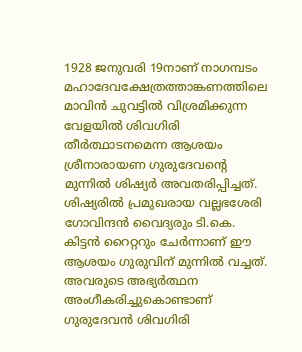1928 ജനുവരി 19നാണ് നാഗമ്പടം മഹാദേവക്ഷേത്രത്താങ്കണത്തിലെ മാവിൻ ചുവട്ടിൽ വിശ്രമിക്കുന്ന വേളയിൽ ശിവഗിരി തീർത്ഥാടനമെന്ന ആശയം ശ്രീനാരായണ ഗുരുദേവന്റെ മുന്നിൽ ശിഷ്യർ അവതരിപ്പിച്ചത്. ശിഷ്യരിൽ പ്രമുഖരായ വല്ലഭശേരി ഗോവിന്ദൻ വൈദ്യരും ടി.കെ. കിട്ടൻ റൈറ്ററും ചേർന്നാണ് ഈ ആശയം ഗുരുവിന് മുന്നിൽ വച്ചത്. അവരുടെ അഭ്യർത്ഥന അംഗീകരിച്ചുകൊണ്ടാണ് ഗുരുദേവൻ ശിവഗിരി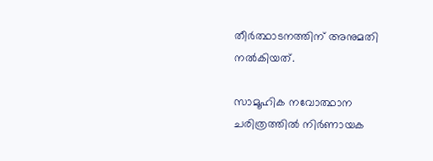തീർത്ഥാടനത്തിന് അനുമതി നൽകിയത്.

സാമൂഹിക നവോത്ഥാന ചരിത്രത്തിൽ നിർണായക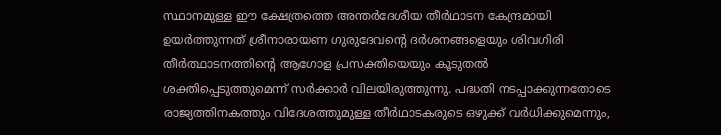സ്ഥാനമുള്ള ഈ ക്ഷേത്രത്തെ അന്തർദേശീയ തീർഥാടന കേന്ദ്രമായി ഉയർത്തുന്നത് ശ്രീനാരായണ ഗുരുദേവന്റെ ദർശനങ്ങളെയും ശിവഗിരി തീർത്ഥാടനത്തിന്റെ ആഗോള പ്രസക്തിയെയും കൂടുതൽ ശക്തിപ്പെടുത്തുമെന്ന് സർക്കാർ വിലയിരുത്തുന്നു. പദ്ധതി നടപ്പാക്കുന്നതോടെ രാജ്യത്തിനകത്തും വിദേശത്തുമുള്ള തീർഥാടകരുടെ ഒഴുക്ക് വർധിക്കുമെന്നും,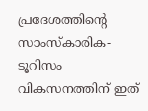പ്രദേശത്തിന്റെ സാംസ്കാരിക-ടൂറിസം വികസനത്തിന് ഇത്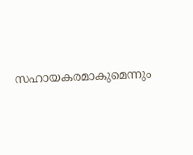സഹായകരമാകുമെന്നും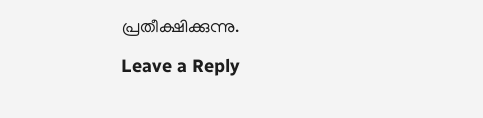പ്രതീക്ഷിക്കുന്നു.

Leave a Reply